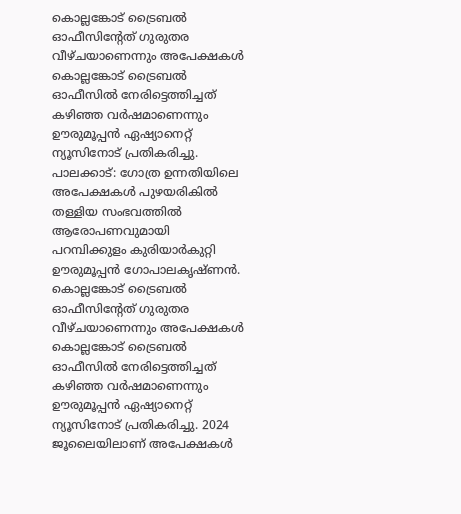കൊല്ലങ്കോട് ട്രൈബൽ ഓഫീസിന്റേത് ഗുരുതര വീഴ്ചയാണെന്നും അപേക്ഷകൾ കൊല്ലങ്കോട് ട്രൈബൽ ഓഫീസിൽ നേരിട്ടെത്തിച്ചത് കഴിഞ്ഞ വർഷമാണെന്നും ഊരുമൂപ്പൻ ഏഷ്യാനെറ്റ് ന്യൂസിനോട് പ്രതികരിച്ചു.
പാലക്കാട്: ഗോത്ര ഉന്നതിയിലെ അപേക്ഷകൾ പുഴയരികിൽ തള്ളിയ സംഭവത്തിൽ ആരോപണവുമായി പറമ്പിക്കുളം കുരിയാർകുറ്റി ഊരുമൂപ്പൻ ഗോപാലകൃഷ്ണൻ. കൊല്ലങ്കോട് ട്രൈബൽ ഓഫീസിന്റേത് ഗുരുതര വീഴ്ചയാണെന്നും അപേക്ഷകൾ കൊല്ലങ്കോട് ട്രൈബൽ ഓഫീസിൽ നേരിട്ടെത്തിച്ചത് കഴിഞ്ഞ വർഷമാണെന്നും ഊരുമൂപ്പൻ ഏഷ്യാനെറ്റ് ന്യൂസിനോട് പ്രതികരിച്ചു. 2024 ജൂലൈയിലാണ് അപേക്ഷകൾ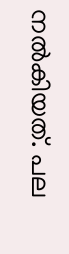നൽകിയത്. പല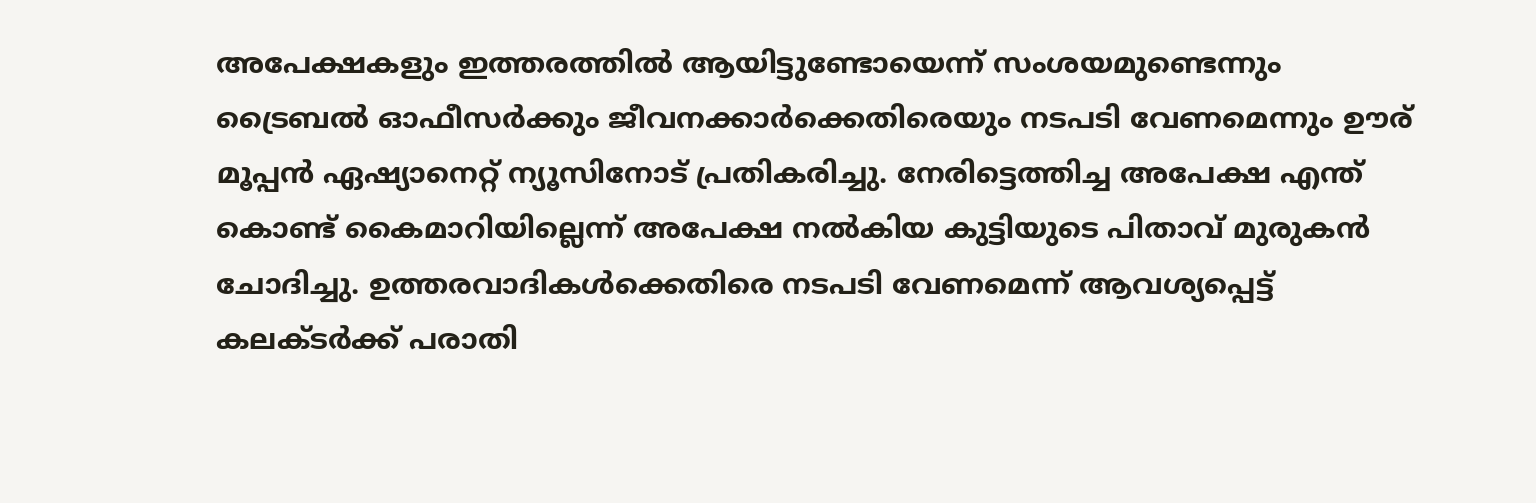അപേക്ഷകളും ഇത്തരത്തിൽ ആയിട്ടുണ്ടോയെന്ന് സംശയമുണ്ടെന്നും ട്രൈബൽ ഓഫീസർക്കും ജീവനക്കാർക്കെതിരെയും നടപടി വേണമെന്നും ഊര് മൂപ്പൻ ഏഷ്യാനെറ്റ് ന്യൂസിനോട് പ്രതികരിച്ചു. നേരിട്ടെത്തിച്ച അപേക്ഷ എന്ത് കൊണ്ട് കൈമാറിയില്ലെന്ന് അപേക്ഷ നൽകിയ കുട്ടിയുടെ പിതാവ് മുരുകൻ ചോദിച്ചു. ഉത്തരവാദികൾക്കെതിരെ നടപടി വേണമെന്ന് ആവശ്യപ്പെട്ട് കലക്ടർക്ക് പരാതി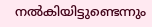നൽകിയിട്ടുണ്ടെന്നും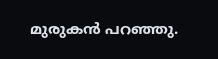മുരുകൻ പറഞ്ഞു.